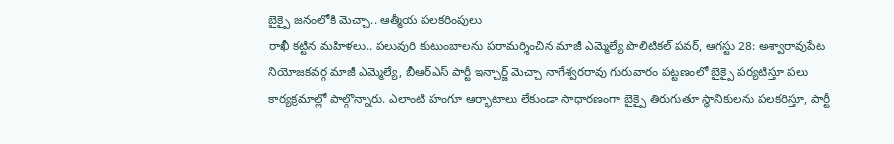బైక్పై జనంలోకి మెచ్చా.. ఆత్మీయ పలకరింపులు
రాఖీ కట్టిన మహిళలు.. పలువురి కుటుంబాలను పరామర్శించిన మాజీ ఎమ్మెల్యే పొలిటికల్ పవర్, ఆగస్టు 28: అశ్వారావుపేట నియోజకవర్గ మాజీ ఎమ్మెల్యే, బీఆర్ఎస్ పార్టీ ఇన్చార్జ్ మెచ్చా నాగేశ్వరరావు గురువారం పట్టణంలో బైక్పై పర్యటిస్తూ పలు కార్యక్రమాల్లో పాల్గొన్నారు. ఎలాంటి హంగూ ఆర్భాటాలు లేకుండా సాధారణంగా బైక్పై తిరుగుతూ స్థానికులను పలకరిస్తూ, పార్టీ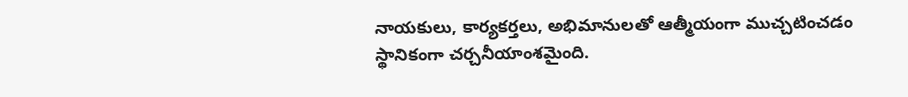నాయకులు, కార్యకర్తలు, అభిమానులతో ఆత్మీయంగా ముచ్చటించడం స్థానికంగా చర్చనీయాంశమైంది.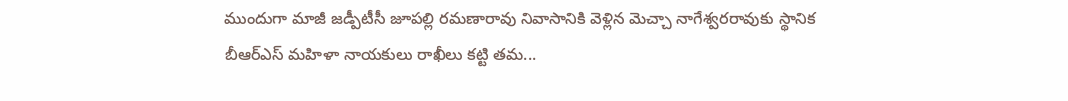ముందుగా మాజీ జడ్పీటీసీ జూపల్లి రమణారావు నివాసానికి వెళ్లిన మెచ్చా నాగేశ్వరరావుకు స్థానిక బీఆర్ఎస్ మహిళా నాయకులు రాఖీలు కట్టి తమ...